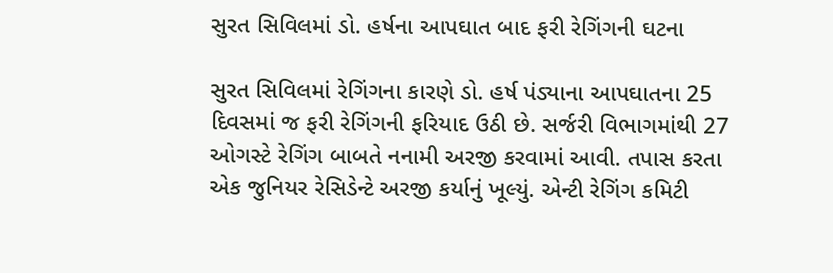સુરત સિવિલમાં ડો. હર્ષના આપઘાત બાદ ફરી રેગિંગની ઘટના

સુરત સિવિલમાં રેગિંગના કારણે ડો. હર્ષ પંડ્યાના આપઘાતના 25 દિવસમાં જ ફરી રેગિંગની ફરિયાદ ઉઠી છે. સર્જરી વિભાગમાંથી 27 ઓગસ્ટે રેગિંગ બાબતે નનામી અરજી કરવામાં આવી. તપાસ કરતા એક જુનિયર રેસિડેન્ટે અરજી કર્યાનું ખૂલ્યું. એન્ટી રેગિંગ કમિટી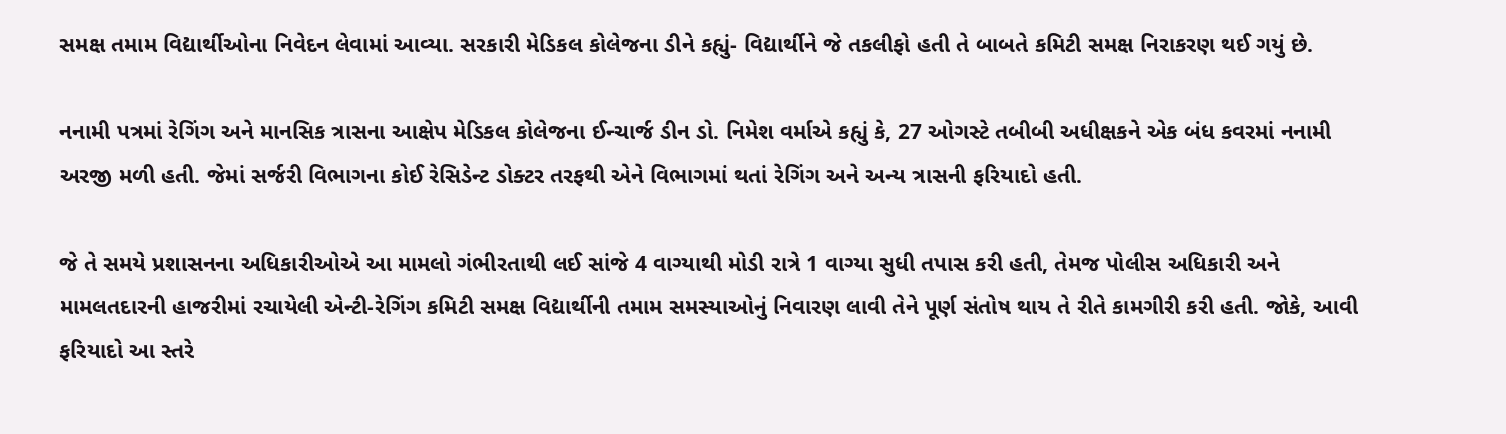સમક્ષ તમામ વિદ્યાર્થીઓના નિવેદન લેવામાં આવ્યા. સરકારી મેડિકલ કોલેજના ડીને કહ્યું- વિદ્યાર્થીને જે તકલીફો હતી તે બાબતે કમિટી સમક્ષ નિરાકરણ થઈ ગયું છે.

નનામી પત્રમાં રેગિંગ અને માનસિક ત્રાસના આક્ષેપ મેડિકલ કોલેજના ઈન્ચાર્જ ડીન ડો. નિમેશ વર્માએ કહ્યું કે, 27 ઓગસ્ટે તબીબી અધીક્ષકને એક બંધ કવરમાં નનામી અરજી મળી હતી. જેમાં સર્જરી વિભાગના કોઈ રેસિડેન્ટ ડોક્ટર તરફથી એને વિભાગમાં થતાં રેગિંગ અને અન્ય ત્રાસની ફરિયાદો હતી.

જે તે સમયે પ્રશાસનના અધિકારીઓએ આ મામલો ગંભીરતાથી લઈ સાંજે 4 વાગ્યાથી મોડી રાત્રે 1 વાગ્યા સુધી તપાસ કરી હતી, તેમજ પોલીસ અધિકારી અને મામલતદારની હાજરીમાં રચાયેલી એન્ટી-રેગિંગ કમિટી સમક્ષ વિદ્યાર્થીની તમામ સમસ્યાઓનું નિવારણ લાવી તેને પૂર્ણ સંતોષ થાય તે રીતે કામગીરી કરી હતી. જોકે, આવી ફરિયાદો આ સ્તરે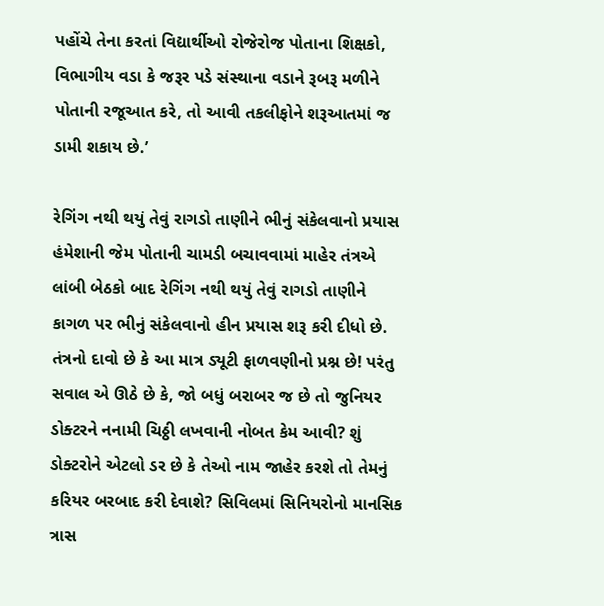પહોંચે તેના કરતાં વિદ્યાર્થીઓ રોજેરોજ પોતાના શિક્ષકો, વિભાગીય વડા કે જરૂર પડે સંસ્થાના વડાને રૂબરૂ મળીને પોતાની રજૂઆત કરે, તો આવી તકલીફોને શરૂઆતમાં જ ડામી શકાય છે.’

રેગિંગ નથી થયું તેવું રાગડો તાણીને ભીનું સંકેલવાનો પ્રયાસ હંમેશાની જેમ પોતાની ચામડી બચાવવામાં માહેર તંત્રએ લાંબી બેઠકો બાદ રેગિંગ નથી થયું તેવું રાગડો તાણીને કાગળ પર ભીનું સંકેલવાનો હીન પ્રયાસ શરૂ કરી દીધો છે. તંત્રનો દાવો છે કે આ માત્ર ડ્યૂટી ફાળવણીનો પ્રશ્ન છે! પરંતુ સવાલ એ ઊઠે છે કે, જો બધું બરાબર જ છે તો જુનિયર ડોક્ટરને નનામી ચિઠ્ઠી લખવાની નોબત કેમ આવી? શું ડોક્ટરોને એટલો ડર છે કે તેઓ નામ જાહેર કરશે તો તેમનું કરિયર બરબાદ કરી દેવાશે? સિવિલમાં સિનિયરોનો માનસિક ત્રાસ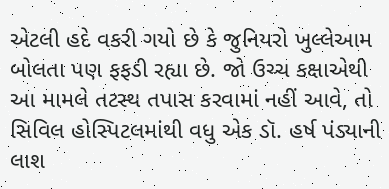એટલી હદે વકરી ગયો છે કે જુનિયરો ખુલ્લેઆમ બોલતા પણ ફફડી રહ્યા છે. જો ઉચ્ચ કક્ષાએથી આ મામલે તટસ્થ તપાસ કરવામાં નહીં આવે, તો સિવિલ હોસ્પિટલમાંથી વધુ એક ડૉ. હર્ષ પંડ્યાની લાશ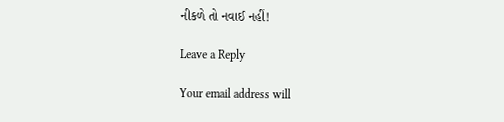નીકળે તો નવાઈ નહીં!

Leave a Reply

Your email address will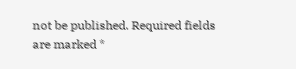not be published. Required fields are marked *